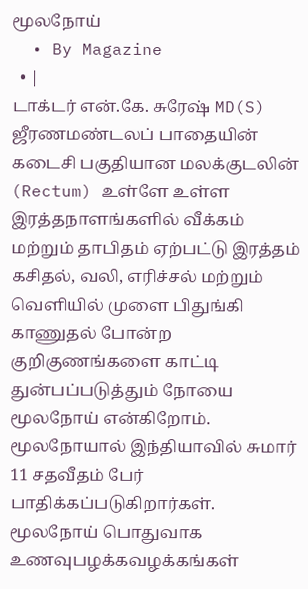மூலநோய்
  • By Magazine
  • |
டாக்டர் என்.கே. சுரேஷ் MD(S) ஜீரணமண்டலப் பாதையின் கடைசி பகுதியான மலக்குடலின் (Rectum) உள்ளே உள்ள இரத்தநாளங்களில் வீக்கம் மற்றும் தாபிதம் ஏற்பட்டு இரத்தம் கசிதல், வலி, எரிச்சல் மற்றும் வெளியில் முளை பிதுங்கி காணுதல் போன்ற குறிகுணங்களை காட்டி துன்பப்படுத்தும் நோயை மூலநோய் என்கிறோம். மூலநோயால் இந்தியாவில் சுமார் 11 சதவீதம் பேர் பாதிக்கப்படுகிறார்கள். மூலநோய் பொதுவாக உணவுபழக்கவழக்கங்கள்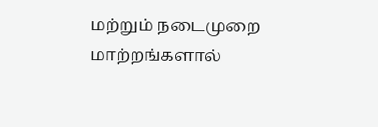மற்றும் நடைமுறை மாற்றங்களால்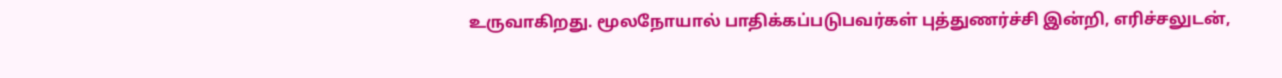உருவாகிறது. மூலநோயால் பாதிக்கப்படுபவர்கள் புத்துணர்ச்சி இன்றி, எரிச்சலுடன்,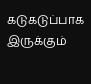கடுகடுப்பாக இருக்கும்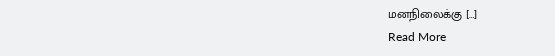மனநிலைக்கு […]
Read More